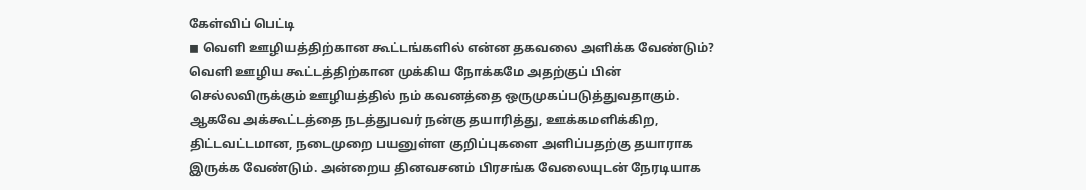கேள்விப் பெட்டி
◼ வெளி ஊழியத்திற்கான கூட்டங்களில் என்ன தகவலை அளிக்க வேண்டும்?
வெளி ஊழிய கூட்டத்திற்கான முக்கிய நோக்கமே அதற்குப் பின் செல்லவிருக்கும் ஊழியத்தில் நம் கவனத்தை ஒருமுகப்படுத்துவதாகும். ஆகவே அக்கூட்டத்தை நடத்துபவர் நன்கு தயாரித்து, ஊக்கமளிக்கிற, திட்டவட்டமான, நடைமுறை பயனுள்ள குறிப்புகளை அளிப்பதற்கு தயாராக இருக்க வேண்டும். அன்றைய தினவசனம் பிரசங்க வேலையுடன் நேரடியாக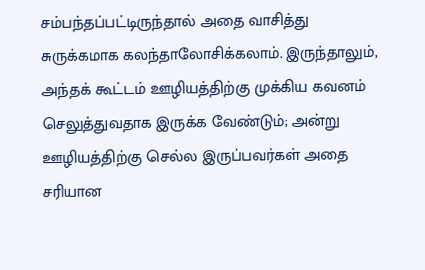சம்பந்தப்பட்டிருந்தால் அதை வாசித்து சுருக்கமாக கலந்தாலோசிக்கலாம். இருந்தாலும், அந்தக் கூட்டம் ஊழியத்திற்கு முக்கிய கவனம் செலுத்துவதாக இருக்க வேண்டும்; அன்று ஊழியத்திற்கு செல்ல இருப்பவர்கள் அதை சரியான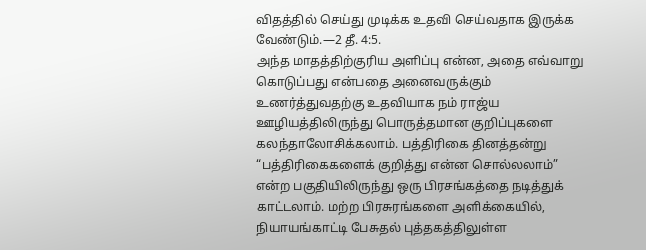விதத்தில் செய்து முடிக்க உதவி செய்வதாக இருக்க வேண்டும்.—2 தீ. 4:5.
அந்த மாதத்திற்குரிய அளிப்பு என்ன, அதை எவ்வாறு கொடுப்பது என்பதை அனைவருக்கும் உணர்த்துவதற்கு உதவியாக நம் ராஜ்ய ஊழியத்திலிருந்து பொருத்தமான குறிப்புகளை கலந்தாலோசிக்கலாம். பத்திரிகை தினத்தன்று “பத்திரிகைகளைக் குறித்து என்ன சொல்லலாம்” என்ற பகுதியிலிருந்து ஒரு பிரசங்கத்தை நடித்துக் காட்டலாம். மற்ற பிரசுரங்களை அளிக்கையில், நியாயங்காட்டி பேசுதல் புத்தகத்திலுள்ள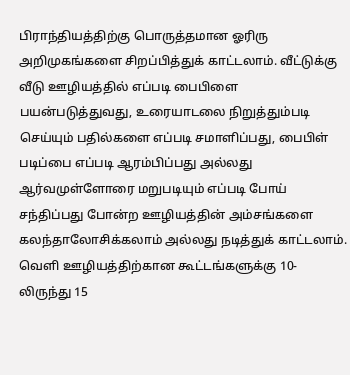பிராந்தியத்திற்கு பொருத்தமான ஓரிரு அறிமுகங்களை சிறப்பித்துக் காட்டலாம். வீட்டுக்கு வீடு ஊழியத்தில் எப்படி பைபிளை பயன்படுத்துவது, உரையாடலை நிறுத்தும்படி செய்யும் பதில்களை எப்படி சமாளிப்பது, பைபிள் படிப்பை எப்படி ஆரம்பிப்பது அல்லது ஆர்வமுள்ளோரை மறுபடியும் எப்படி போய் சந்திப்பது போன்ற ஊழியத்தின் அம்சங்களை கலந்தாலோசிக்கலாம் அல்லது நடித்துக் காட்டலாம்.
வெளி ஊழியத்திற்கான கூட்டங்களுக்கு 10-லிருந்து 15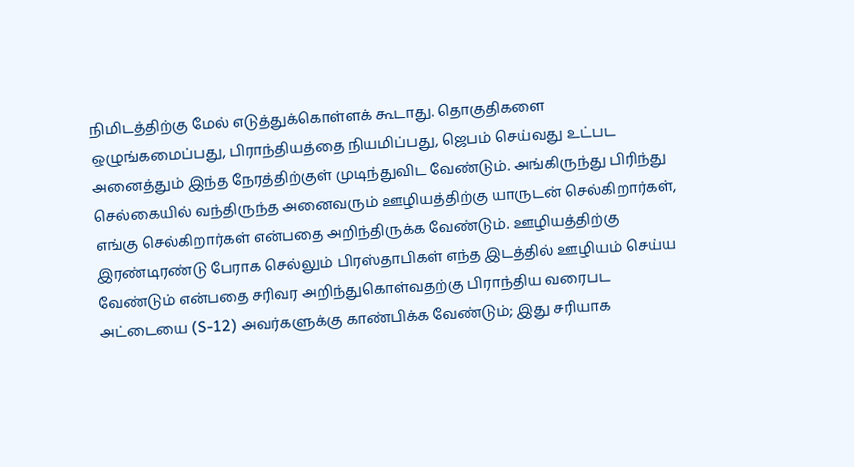நிமிடத்திற்கு மேல் எடுத்துக்கொள்ளக் கூடாது. தொகுதிகளை ஒழுங்கமைப்பது, பிராந்தியத்தை நியமிப்பது, ஜெபம் செய்வது உட்பட அனைத்தும் இந்த நேரத்திற்குள் முடிந்துவிட வேண்டும். அங்கிருந்து பிரிந்து செல்கையில் வந்திருந்த அனைவரும் ஊழியத்திற்கு யாருடன் செல்கிறார்கள், எங்கு செல்கிறார்கள் என்பதை அறிந்திருக்க வேண்டும். ஊழியத்திற்கு இரண்டிரண்டு பேராக செல்லும் பிரஸ்தாபிகள் எந்த இடத்தில் ஊழியம் செய்ய வேண்டும் என்பதை சரிவர அறிந்துகொள்வதற்கு பிராந்திய வரைபட அட்டையை (S-12) அவர்களுக்கு காண்பிக்க வேண்டும்; இது சரியாக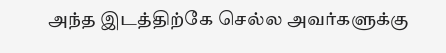அந்த இடத்திற்கே செல்ல அவர்களுக்கு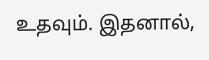உதவும். இதனால்,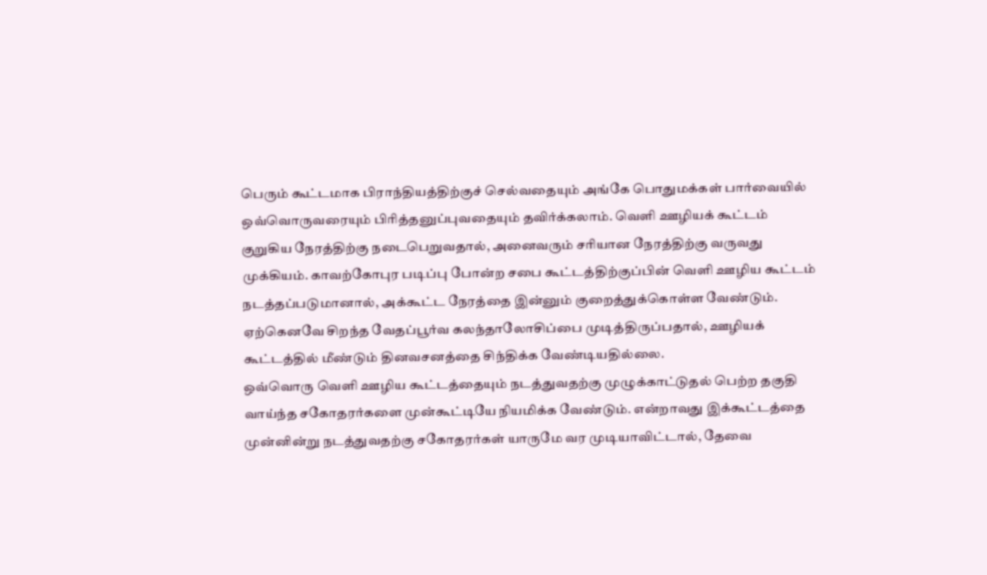பெரும் கூட்டமாக பிராந்தியத்திற்குச் செல்வதையும் அங்கே பொதுமக்கள் பார்வையில் ஒவ்வொருவரையும் பிரித்தனுப்புவதையும் தவிர்க்கலாம். வெளி ஊழியக் கூட்டம் குறுகிய நேரத்திற்கு நடைபெறுவதால், அனைவரும் சரியான நேரத்திற்கு வருவது முக்கியம். காவற்கோபுர படிப்பு போன்ற சபை கூட்டத்திற்குப்பின் வெளி ஊழிய கூட்டம் நடத்தப்படுமானால், அக்கூட்ட நேரத்தை இன்னும் குறைத்துக்கொள்ள வேண்டும். ஏற்கெனவே சிறந்த வேதப்பூர்வ கலந்தாலோசிப்பை முடித்திருப்பதால், ஊழியக் கூட்டத்தில் மீண்டும் தினவசனத்தை சிந்திக்க வேண்டியதில்லை.
ஒவ்வொரு வெளி ஊழிய கூட்டத்தையும் நடத்துவதற்கு முழுக்காட்டுதல் பெற்ற தகுதி வாய்ந்த சகோதரர்களை முன்கூட்டியே நியமிக்க வேண்டும். என்றாவது இக்கூட்டத்தை முன்னின்று நடத்துவதற்கு சகோதரர்கள் யாருமே வர முடியாவிட்டால், தேவை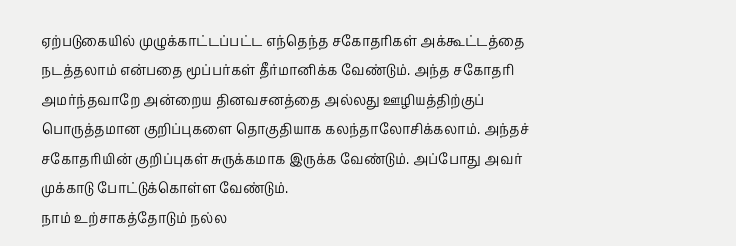ஏற்படுகையில் முழுக்காட்டப்பட்ட எந்தெந்த சகோதரிகள் அக்கூட்டத்தை நடத்தலாம் என்பதை மூப்பர்கள் தீர்மானிக்க வேண்டும். அந்த சகோதரி அமர்ந்தவாறே அன்றைய தினவசனத்தை அல்லது ஊழியத்திற்குப் பொருத்தமான குறிப்புகளை தொகுதியாக கலந்தாலோசிக்கலாம். அந்தச் சகோதரியின் குறிப்புகள் சுருக்கமாக இருக்க வேண்டும். அப்போது அவர் முக்காடு போட்டுக்கொள்ள வேண்டும்.
நாம் உற்சாகத்தோடும் நல்ல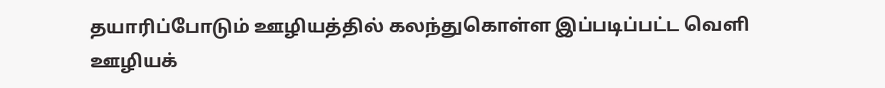தயாரிப்போடும் ஊழியத்தில் கலந்துகொள்ள இப்படிப்பட்ட வெளி ஊழியக்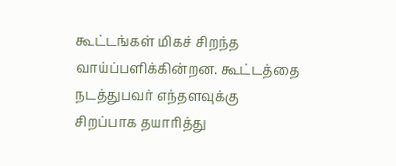கூட்டங்கள் மிகச் சிறந்த வாய்ப்பளிக்கின்றன. கூட்டத்தை நடத்துபவர் எந்தளவுக்கு சிறப்பாக தயாரித்து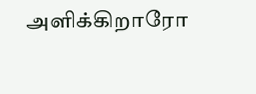அளிக்கிறாரோ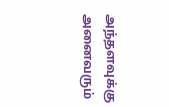அந்தளவுக்கு அனைவரும்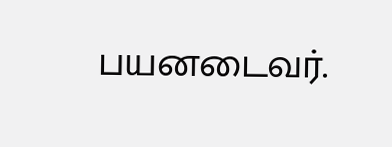பயனடைவர்.